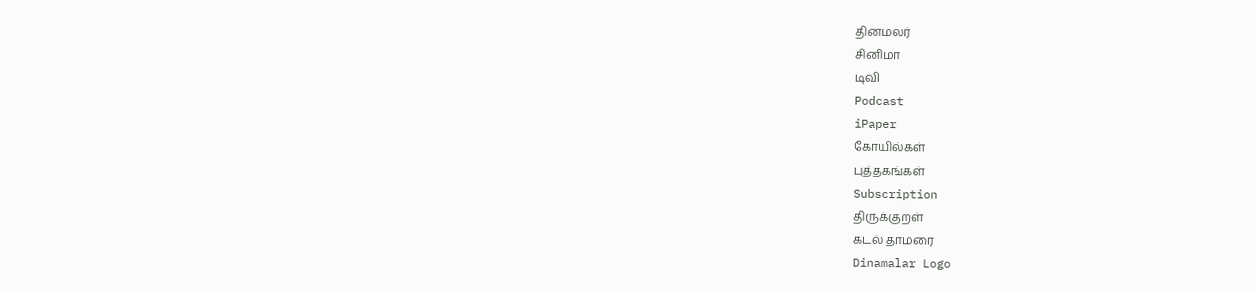தினமலர்
சினிமா
டிவி
Podcast
iPaper
கோயில்கள்
புத்தகங்கள்
Subscription
திருக்குறள்
கடல் தாமரை
Dinamalar Logo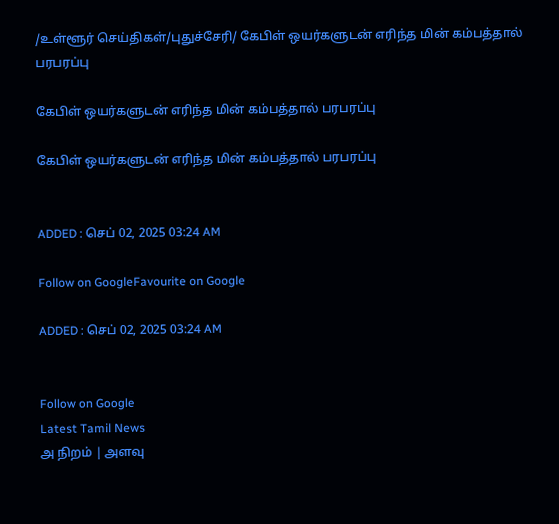/உள்ளூர் செய்திகள்/புதுச்சேரி/ கேபிள் ஒயர்களுடன் எரிந்த மின் கம்பத்தால் பரபரப்பு

கேபிள் ஒயர்களுடன் எரிந்த மின் கம்பத்தால் பரபரப்பு

கேபிள் ஒயர்களுடன் எரிந்த மின் கம்பத்தால் பரபரப்பு


ADDED : செப் 02, 2025 03:24 AM

Follow on GoogleFavourite on Google

ADDED : செப் 02, 2025 03:24 AM


Follow on Google
Latest Tamil News
அ நிறம் | அளவு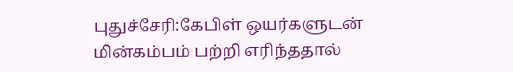புதுச்சேரி:கேபிள் ஒயர்களுடன் மின்கம்பம் பற்றி எரிந்ததால்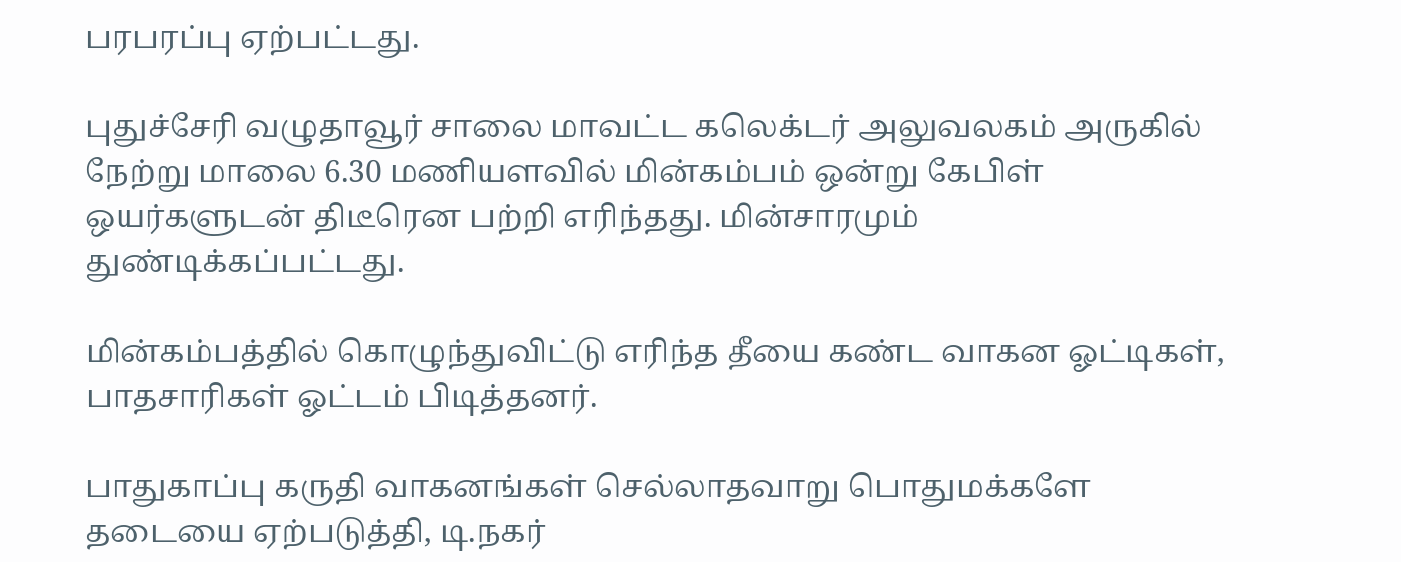பரபரப்பு ஏற்பட்டது.

புதுச்சேரி வழுதாவூர் சாலை மாவட்ட கலெக்டர் அலுவலகம் அருகில் நேற்று மாலை 6.30 மணியளவில் மின்கம்பம் ஒன்று கேபிள் ஒயர்களுடன் திடீரென பற்றி எரிந்தது. மின்சாரமும் துண்டிக்கப்பட்டது.

மின்கம்பத்தில் கொழுந்துவிட்டு எரிந்த தீயை கண்ட வாகன ஓட்டிகள், பாதசாரிகள் ஓட்டம் பிடித்தனர்.

பாதுகாப்பு கருதி வாகனங்கள் செல்லாதவாறு பொதுமக்களே தடையை ஏற்படுத்தி, டி.நகர்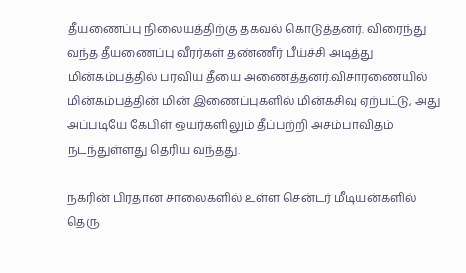தீயணைப்பு நிலையத்திற்கு தகவல் கொடுத்தனர். விரைந்து வந்த தீயணைப்பு வீரர்கள் தண்ணீர் பீய்ச்சி அடித்து மின்கம்பத்தில் பரவிய தீயை அணைத்தனர்.விசாரணையில் மின்கம்பத்தின் மின் இணைப்புகளில் மின்கசிவு ஏற்பட்டு, அது அப்படியே கேபிள் ஒயர்களிலும் தீப்பற்றி அசம்பாவிதம் நடந்துள்ளது தெரிய வந்தது.

நகரின் பிரதான சாலைகளில் உள்ள சென்டர் மீடியன்களில் தெரு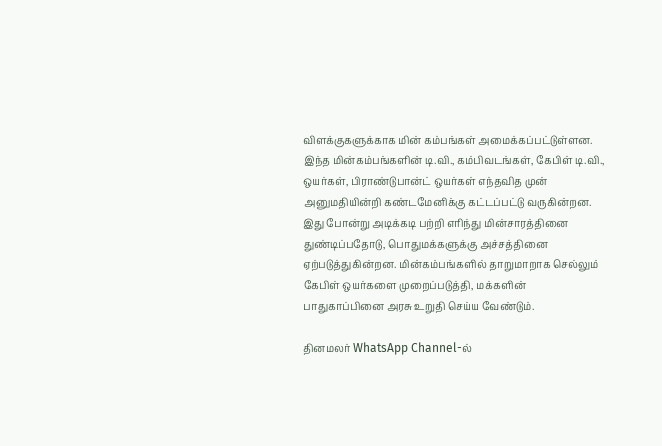விளக்குகளுக்காக மின் கம்பங்கள் அமைக்கப்பட்டுள்ளன. இந்த மின்கம்பங்களின் டி.வி., கம்பிவடங்கள், கேபிள் டி.வி., ஒயர்கள், பிராண்டுபான்ட் ஒயர்கள் எந்தவித முன் அனுமதியின்றி கண்டமேனிக்கு கட்டப்பட்டு வருகின்றன. இது போன்று அடிக்கடி பற்றி எரிந்து மின்சாரத்தினை துண்டிப்பதோடு, பொதுமக்களுக்கு அச்சத்தினை ஏற்படுத்துகின்றன. மின்கம்பங்களில் தாறுமாறாக செல்லும் கேபிள் ஒயர்களை முறைப்படுத்தி, மக்களின் பாதுகாப்பினை அரசு உறுதி செய்ய வேண்டும்.

தினமலர் WhatsApp Channel-ல்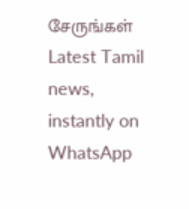சேருங்கள்
Latest Tamil news, instantly on WhatsApp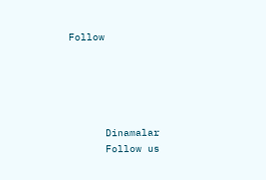Follow





      Dinamalar
      Follow us